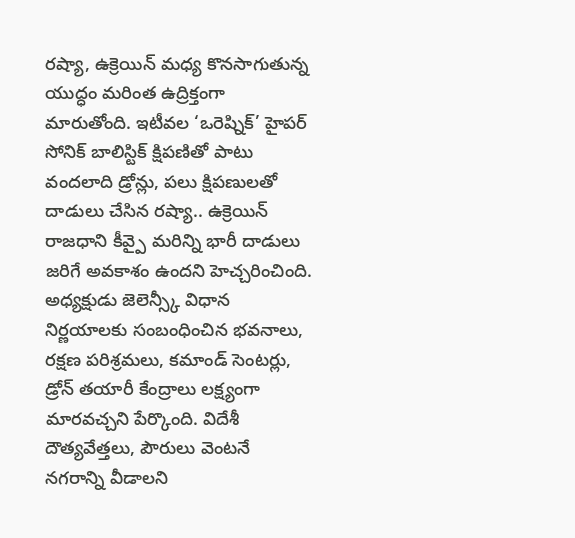రష్యా, ఉక్రెయిన్ మధ్య కొనసాగుతున్న యుద్ధం మరింత ఉద్రిక్తంగా మారుతోంది. ఇటీవల ‘ఒరెష్నిక్’ హైపర్ సోనిక్ బాలిస్టిక్ క్షిపణితో పాటు వందలాది డ్రోన్లు, పలు క్షిపణులతో దాడులు చేసిన రష్యా.. ఉక్రెయిన్ రాజధాని కీవ్పై మరిన్ని భారీ దాడులు జరిగే అవకాశం ఉందని హెచ్చరించింది. అధ్యక్షుడు జెలెన్స్కీ విధాన నిర్ణయాలకు సంబంధించిన భవనాలు, రక్షణ పరిశ్రమలు, కమాండ్ సెంటర్లు, డ్రోన్ తయారీ కేంద్రాలు లక్ష్యంగా మారవచ్చని పేర్కొంది. విదేశీ దౌత్యవేత్తలు, పౌరులు వెంటనే నగరాన్ని వీడాలని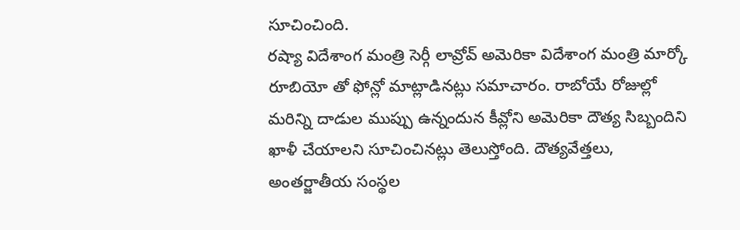సూచించింది.
రష్యా విదేశాంగ మంత్రి సెర్గీ లావ్రోవ్ అమెరికా విదేశాంగ మంత్రి మార్కో రూబియో తో ఫోన్లో మాట్లాడినట్లు సమాచారం. రాబోయే రోజుల్లో మరిన్ని దాడుల ముప్పు ఉన్నందున కీవ్లోని అమెరికా దౌత్య సిబ్బందిని ఖాళీ చేయాలని సూచించినట్లు తెలుస్తోంది. దౌత్యవేత్తలు, అంతర్జాతీయ సంస్థల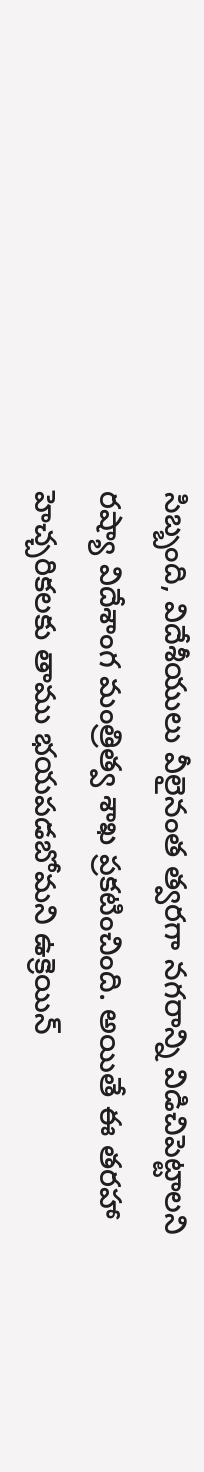సిబ్బంది, విదేశీయులు వీలైనంత త్వరగా నగరాన్ని విడిచిపెట్టాలని రష్యా విదేశాంగ మంత్రిత్వ శాఖ ప్రకటించింది. అయితే ఈ తరహా హెచ్చరికలకు తాము భయపడబోమని ఉక్రెయిన్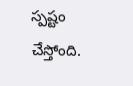స్పష్టం చేస్తోంది.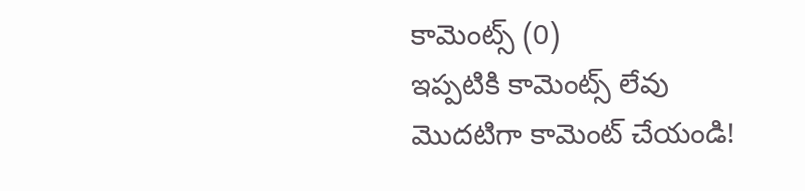కామెంట్స్ (0)
ఇప్పటికి కామెంట్స్ లేవు
మొదటిగా కామెంట్ చేయండి!